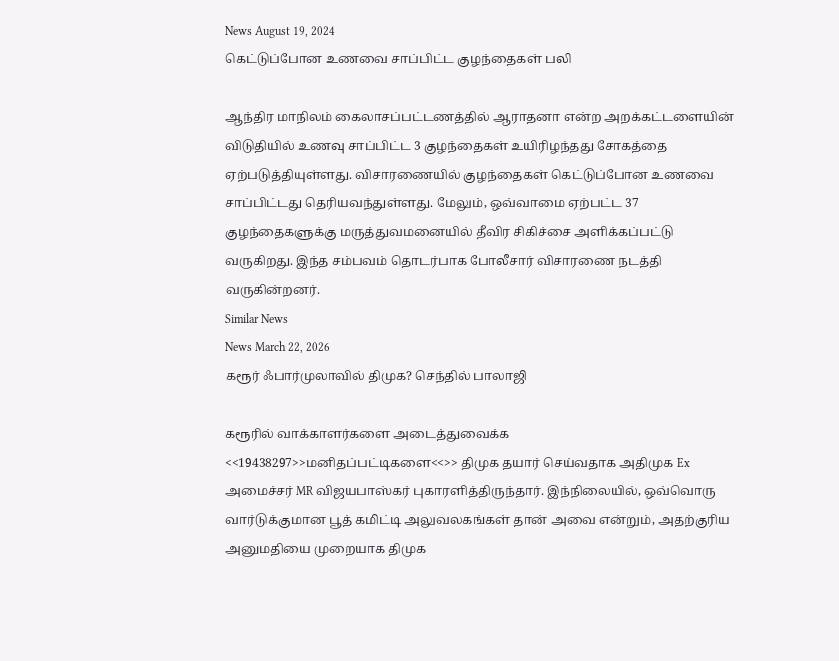News August 19, 2024
கெட்டுப்போன உணவை சாப்பிட்ட குழந்தைகள் பலி

ஆந்திர மாநிலம் கைலாசப்பட்டணத்தில் ஆராதனா என்ற அறக்கட்டளையின் விடுதியில் உணவு சாப்பிட்ட 3 குழந்தைகள் உயிரிழந்தது சோகத்தை ஏற்படுத்தியுள்ளது. விசாரணையில் குழந்தைகள் கெட்டுப்போன உணவை சாப்பிட்டது தெரியவந்துள்ளது. மேலும், ஒவ்வாமை ஏற்பட்ட 37 குழந்தைகளுக்கு மருத்துவமனையில் தீவிர சிகிச்சை அளிக்கப்பட்டு வருகிறது. இந்த சம்பவம் தொடர்பாக போலீசார் விசாரணை நடத்தி வருகின்றனர்.
Similar News
News March 22, 2026
கரூர் ஃபார்முலாவில் திமுக? செந்தில் பாலாஜி

கரூரில் வாக்காளர்களை அடைத்துவைக்க <<19438297>>மனிதப்பட்டிகளை<<>> திமுக தயார் செய்வதாக அதிமுக Ex அமைச்சர் MR விஜயபாஸ்கர் புகாரளித்திருந்தார். இந்நிலையில், ஒவ்வொரு வார்டுக்குமான பூத் கமிட்டி அலுவலகங்கள் தான் அவை என்றும், அதற்குரிய அனுமதியை முறையாக திமுக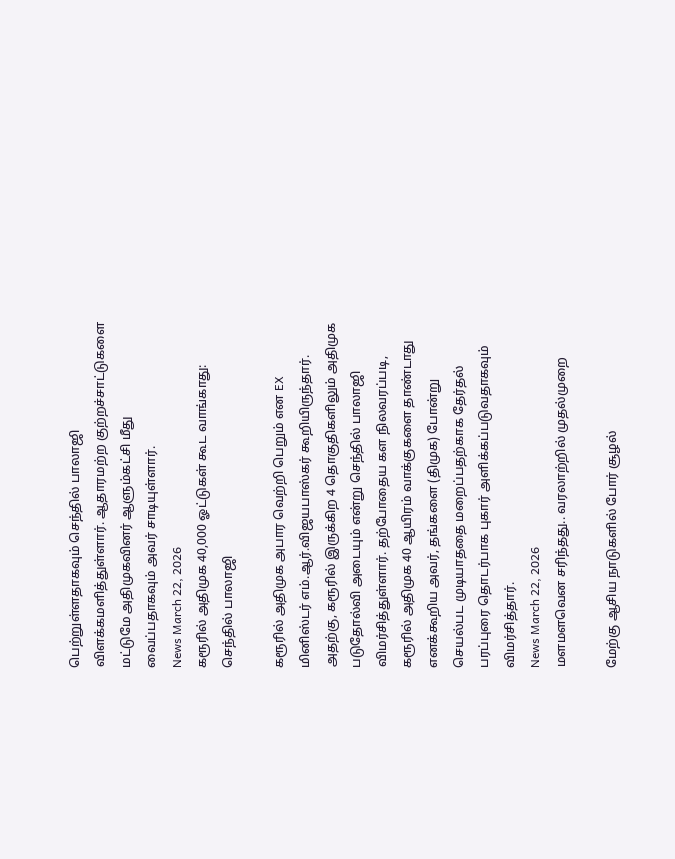பெற்றுள்ளதாகவும் செந்தில் பாலாஜி விளக்கமளித்துள்ளார். ஆதாரமற்ற குற்றச்சாட்டுகளை மட்டுமே அதிமுகவினர் ஆளும்கட்சி மீது வைப்பதாகவும் அவர் சாடியுள்ளார்.
News March 22, 2026
கரூரில் அதிமுக 40,000 ஓட்டுகள் கூட வாங்காது: செந்தில் பாலாஜி

கரூரில் அதிமுக அபார வெற்றி பெறும் என EX மினிஸ்டர் எம்.ஆர்.விஜயபாஸ்கர் கூறியிருந்தார். அதற்கு, கரூரில் இருக்கிற 4 தொகுதிகளிலும் அதிமுக படுதோல்வி அடையும் என்று செந்தில் பாலாஜி விமர்சித்துள்ளார். தற்போதைய கள நிலவரப்படி, கரூரில் அதிமுக 40 ஆயிரம் வாக்குகளை தாண்டாது எனக்கூறிய அவர், தங்களை (திமுக) போன்று செயல்பட முடியாததை மறைப்பதற்காக தேர்தல் பரப்புரை தொடர்பாக புகார் அளிக்கப்படுவதாகவும் விமர்சித்தார்.
News March 22, 2026
மளமளவென சரிந்தது.. வரலாற்றில் முதல்முறை

மேற்கு ஆசிய நாடுகளில் போர் சூழல்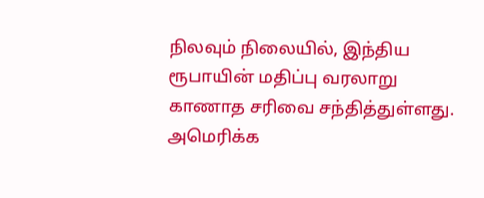நிலவும் நிலையில், இந்திய ரூபாயின் மதிப்பு வரலாறு காணாத சரிவை சந்தித்துள்ளது. அமெரிக்க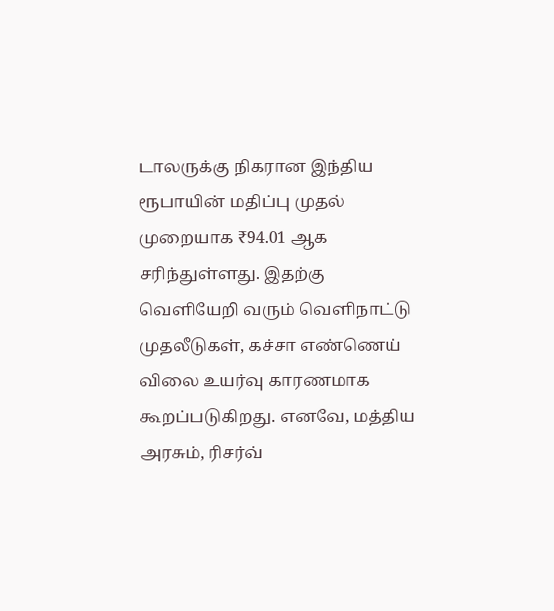டாலருக்கு நிகரான இந்திய ரூபாயின் மதிப்பு முதல் முறையாக ₹94.01 ஆக சரிந்துள்ளது. இதற்கு வெளியேறி வரும் வெளிநாட்டு முதலீடுகள், கச்சா எண்ணெய் விலை உயர்வு காரணமாக கூறப்படுகிறது. எனவே, மத்திய அரசும், ரிசர்வ்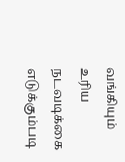வங்கியும் உரிய நடவடிக்கை எடுக்கும்படி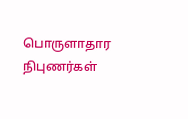பொருளாதார நிபுணர்கள்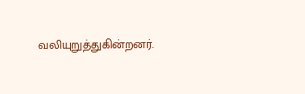வலியுறுத்துகின்றனர்.